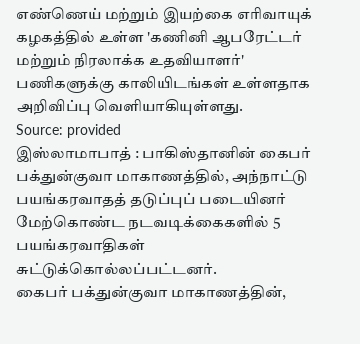எண்ணெய் மற்றும் இயற்கை எரிவாயுக் கழகத்தில் உள்ள 'கணினி ஆபரேட்டர் மற்றும் நிரலாக்க உதவியாளர்' பணிகளுக்கு காலியிடங்கள் உள்ளதாக அறிவிப்பு வெளியாகியுள்ளது.
Source: provided
இஸ்லாமாபாத் : பாகிஸ்தானின் கைபர் பக்துன்குவா மாகாணத்தில், அந்நாட்டு பயங்கரவாதத் தடுப்புப் படையினர் மேற்கொண்ட நடவடிக்கைகளில் 5 பயங்கரவாதிகள் சுட்டுக்கொல்லப்பட்டனர்.
கைபர் பக்துன்குவா மாகாணத்தின்,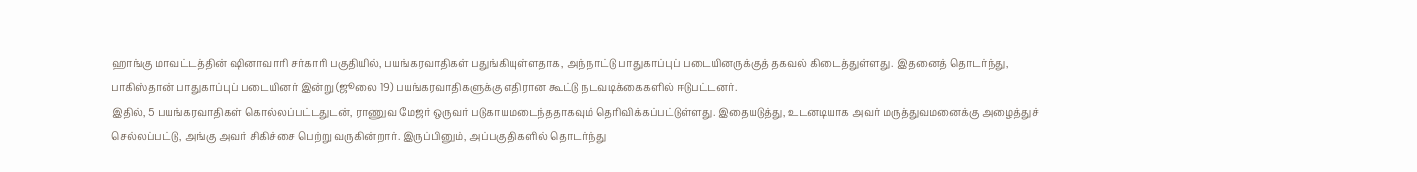ஹாங்கு மாவட்டத்தின் ஷினாவாரி சர்காரி பகுதியில், பயங்கரவாதிகள் பதுங்கியுள்ளதாக, அந்நாட்டு பாதுகாப்புப் படையினருக்குத் தகவல் கிடைத்துள்ளது. இதனைத் தொடர்ந்து, பாகிஸ்தான் பாதுகாப்புப் படையினர் இன்று (ஜூலை 19) பயங்கரவாதிகளுக்கு எதிரான கூட்டு நடவடிக்கைகளில் ஈடுபட்டனர்.
இதில், 5 பயங்கரவாதிகள் கொல்லப்பட்டதுடன், ராணுவ மேஜர் ஒருவர் படுகாயமடைந்ததாகவும் தெரிவிக்கப்பட்டுள்ளது. இதையடுத்து, உடனடியாக அவர் மருத்துவமனைக்கு அழைத்துச் செல்லப்பட்டு, அங்கு அவர் சிகிச்சை பெற்று வருகின்றார். இருப்பினும், அப்பகுதிகளில் தொடர்ந்து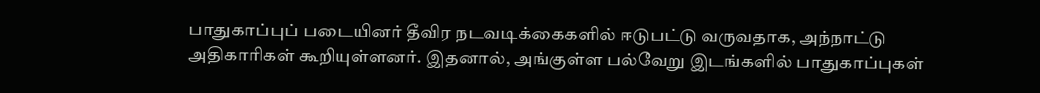பாதுகாப்புப் படையினர் தீவிர நடவடிக்கைகளில் ஈடுபட்டு வருவதாக, அந்நாட்டு அதிகாரிகள் கூறியுள்ளனர். இதனால், அங்குள்ள பல்வேறு இடங்களில் பாதுகாப்புகள்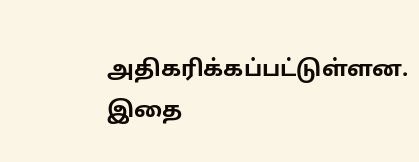அதிகரிக்கப்பட்டுள்ளன.
இதை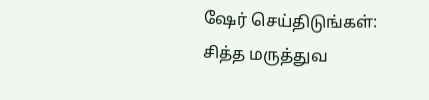ஷேர் செய்திடுங்கள்:
சித்த மருத்துவ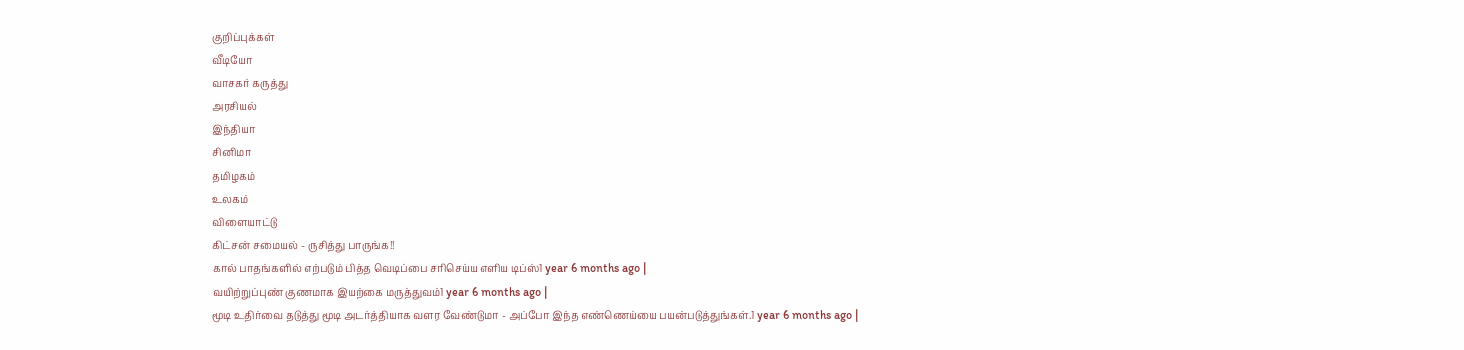குறிப்புக்கள்
வீடியோ
வாசகர் கருத்து
அரசியல்
இந்தியா
சினிமா
தமிழகம்
உலகம்
விளையாட்டு
கிட்சன் சமையல் - ருசித்து பாருங்க!!
கால் பாதங்களில் எற்படும் பித்த வெடிப்பை சரிசெய்ய எளிய டிப்ஸ்1 year 6 months ago |
வயிற்றுப்புண் குணமாக இயற்கை மருத்துவம்1 year 6 months ago |
மூடி உதிர்வை தடுத்து மூடி அடர்த்தியாக வளர வேண்டுமா - அப்போ இந்த எண்ணெய்யை பயன்படுத்துங்கள்.1 year 6 months ago |